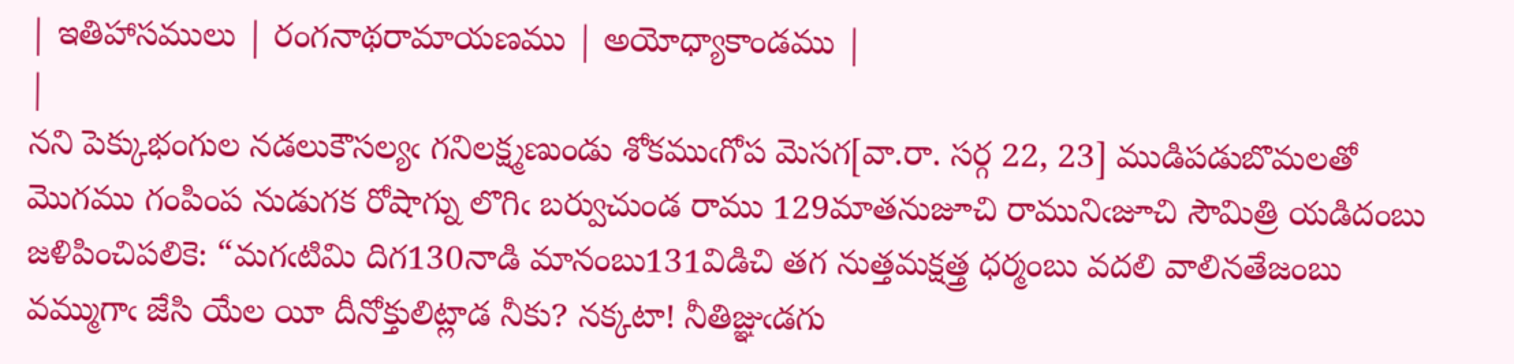| ఇతిహాసములు | రంగనాథరామాయణము | అయోధ్యాకాండము |
|
నని పెక్కుభంగుల నడలుకౌసల్యఁ గనిలక్ష్మణుండు శోకముఁగోప మెసగ[వా.రా. సర్గ 22, 23] ముడిపడుబొమలతో మొగము గంపింప నుడుగక రోషాగ్ను లొగిఁ బర్వుచుండ రాము 129మాతనుజూచి రామునిఁజూచి సౌమిత్రి యడిదంబు జళిపించిపలికె: “మగఁటిమి దిగ130నాడి మానంబు131విడిచి తగ నుత్తమక్షత్త్ర ధర్మంబు వదలి వాలినతేజంబు వమ్ముగాఁ జేసి యేల యీ దీనోక్తులిట్లాడ నీకు? నక్కటా! నీతిజ్ఞుఁడగు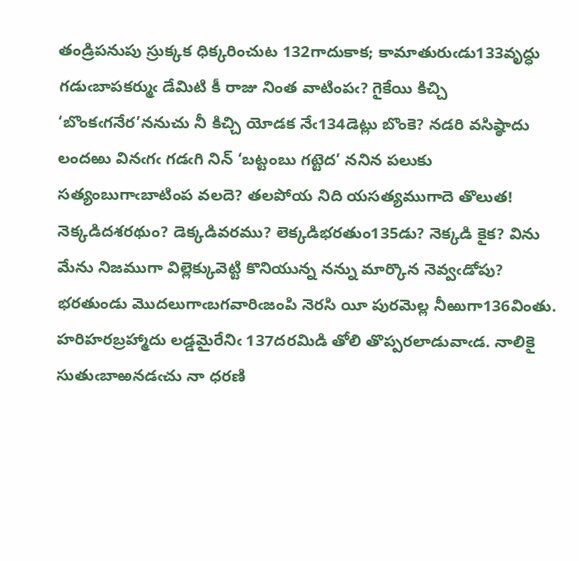తండ్రిపనుపు స్రుక్కక ధిక్కరించుట 132గాదుకాక; కామాతురుఁడు133వృద్ధు గడుఁబాపకర్ముఁ డేమిటి కీ రాజు నింత వాటింపఁ? గైకేయి కిచ్చి ‘బొంకఁగనేర’ననుచు నీ కిచ్చి యోడక నేఁ134డెట్లు బొంకె? నడరి వసిష్ఠాదు లందఱు వినఁగఁ గడఁగి నిన్ ‘బట్టంబు గట్టెద’ ననిన పలుకు సత్యంబుగాఁబాటింప వలదె? తలపోయ నిది యసత్యముగాదె తొలుత! నెక్కడిదశరథుం? డెక్కడివరము? లెక్కడిభరతుం135డు? నెక్కడి కైక? విను మేను నిజముగా విల్లెక్కువెట్టి కొనియున్న నన్ను మార్కొన నెవ్వఁడోపు? భరతుండు మొదలుగాఁబగవారిఁజంపి నెరసి యీ పురమెల్ల నీఱుగా136వింతు. హరిహరబ్రహ్మాదు లడ్డమైరేనిఁ 137దరమిడి తోలి తొప్పరలాడువాఁడ. నాలికై సుతుఁబాఱనడఁచు నా ధరణి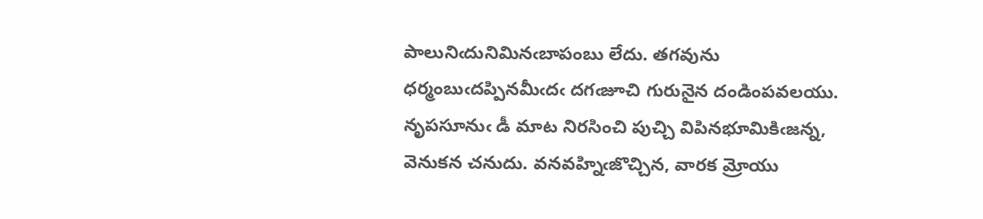పాలునిఁదునిమినఁబాపంబు లేదు. తగవును ధర్మంబుఁదప్పినమీఁదఁ దగఁజూచి గురునైన దండింపవలయు. నృపసూనుఁ డీ మాట నిరసించి పుచ్చి విపినభూమికిఁజన్న, వెనుకన చనుదు. వనవహ్నిఁజొచ్చిన, వారక మ్రోయు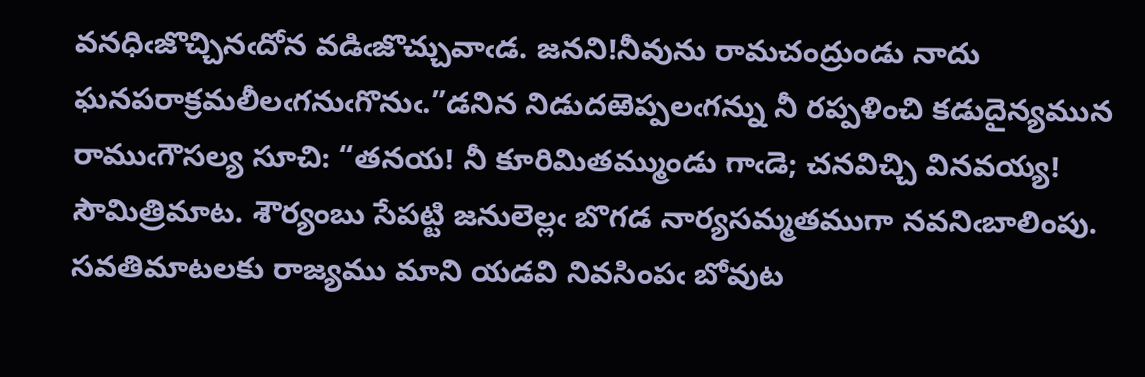వనధిఁజొచ్చినఁదోన వడిఁజొచ్చువాఁడ. జనని!నీవును రామచంద్రుండు నాదు ఘనపరాక్రమలీలఁగనుఁగొనుఁ.”డనిన నిడుదఱెప్పలఁగన్ను నీ రప్పళించి కడుదైన్యమున రాముఁగౌసల్య సూచి: “తనయ! నీ కూరిమితమ్ముండు గాఁడె; చనవిచ్చి వినవయ్య! సౌమిత్రిమాట. శౌర్యంబు సేపట్టి జనులెల్లఁ బొగడ నార్యసమ్మతముగా నవనిఁబాలింపు. సవతిమాటలకు రాజ్యము మాని యడవి నివసింపఁ బోవుట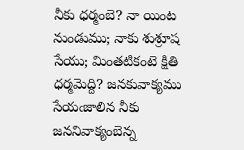నీకు ధర్మంబె? నా యింట నుండుము; నాకు శుశ్రూష సేయు; మింతటికంటె క్షితి ధర్మమెద్ది? జనకువాక్యము సేయఁజాలిన నీకు జననివాక్యంబెన్న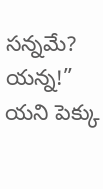సన్నమే? యన్న!” యని పెక్కు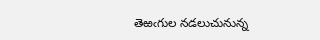తెఱఁగుల నడలుచునున్న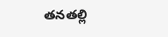తనతల్లి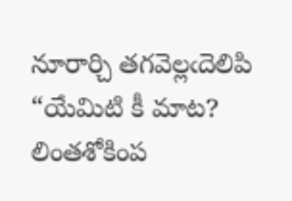నూరార్చి తగవెల్లఁదెలిపి “యేమిటి కీ మాట? లింతశోకింప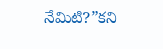నేమిటి?”కని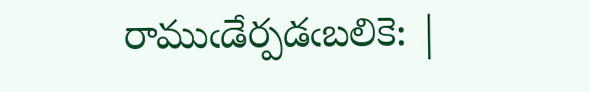రాముఁడేర్పడఁబలికె: |